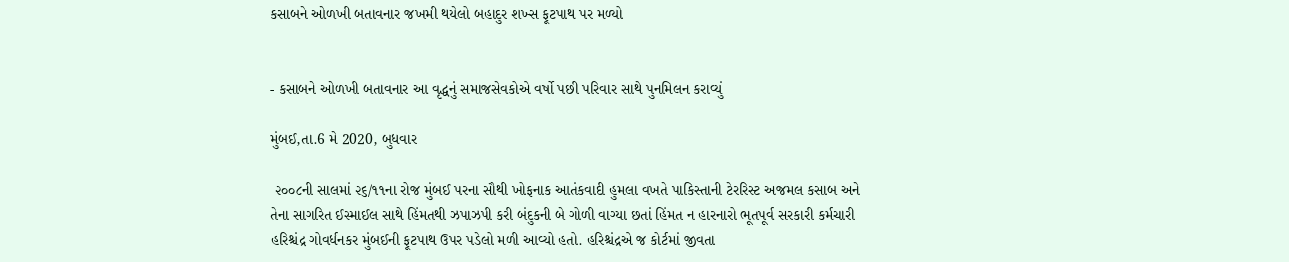કસાબને ઓળખી બતાવનાર જખમી થયેલો બહાદુર શખ્સ ફૂટપાથ પર મળ્યો


- કસાબને ઓળખી બતાવનાર આ વૃદ્ધનું સમાજસેવકોએ વર્ષો પછી પરિવાર સાથે પુનમિલન કરાવ્યું

મુંબઈ,તા.6 મે 2020, બુધવાર

 ૨૦૦૮ની સાલમાં ૨૬/૧૧ના રોજ મુંબઈ પરના સૌથી ખોફનાક આતંકવાદી હુમલા વખતે પાકિસ્તાની ટેરરિસ્ટ અજમલ કસાબ અને તેના સાગરિત ઈસ્માઈલ સાથે હિંમતથી ઝપાઝપી કરી બંદુકની બે ગોળી વાગ્યા છતાં હિંમત ન હારનારો ભૂતપૂર્વ સરકારી કર્મચારી હરિશ્ચંદ્ર ગોવર્ધનકર મુંબઈની ફૂટપાથ ઉપર પડેલો મળી આવ્યો હતો. હરિશ્ચંદ્રએ જ કોર્ટમાં જીવતા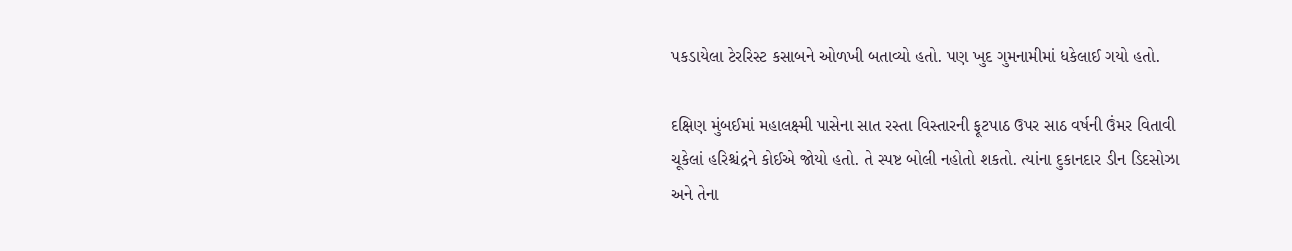પકડાયેલા ટેરરિસ્ટ કસાબને ઓળખી બતાવ્યો હતો. પણ ખુદ ગુમનામીમાં ધકેલાઈ ગયો હતો.

દક્ષિણ મુંબઈમાં મહાલક્ષ્મી પાસેના સાત રસ્તા વિસ્તારની ફૂટપાઠ ઉપર સાઠ વર્ષની ઉંમર વિતાવી ચૂકેલાં હરિશ્ચંદ્રને કોઈએ જોયો હતો. તે સ્પષ્ટ બોલી નહોતો શકતો. ત્યાંના દુકાનદાર ડીન ડિદસોઝા અને તેના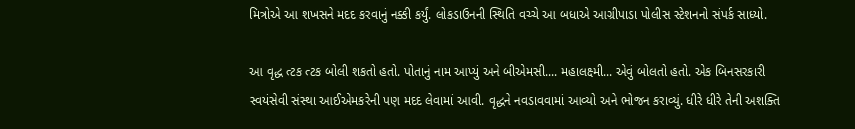મિત્રોએ આ શખસને મદદ કરવાનું નક્કી કર્યું. લોકડાઉનની સ્થિતિ વચ્ચે આ બધાએ આગ્રીપાડા પોલીસ સ્ટેશનનો સંપર્ક સાધ્યો.

આ વૃદ્ધ ત્ટક ત્ટક બોલી શકતો હતો. પોતાનું નામ આપ્યું અને બીએમસી.... મહાલક્ષ્મી... એવું બોલતો હતો. એક બિનસરકારી સ્વયંસેવી સંસ્થા આઈએમકરેની પણ મદદ લેવામાં આવી. વૃદ્ધને નવડાવવામાં આવ્યો અને ભોજન કરાવ્યું. ધીરે ધીરે તેની અશક્તિ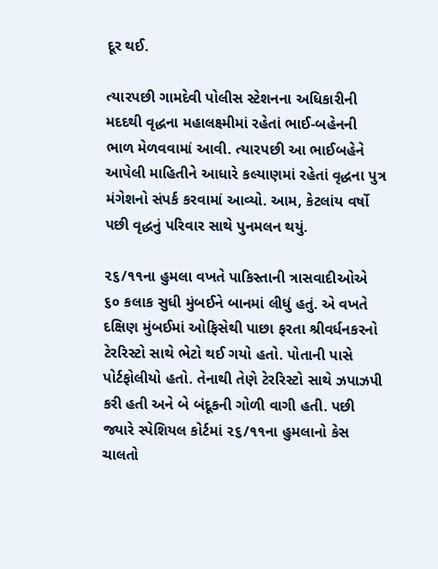દૂર થઈ.

ત્યારપછી ગામદેવી પોલીસ સ્ટેશનના અધિકારીની મદદથી વૃદ્ધના મહાલક્ષ્મીમાં રહેતાં ભાઈ-બહેનની ભાળ મેળવવામાં આવી. ત્યારપછી આ ભાઈબહેને આપેલી માહિતીને આધારે કલ્યાણમાં રહેતાં વૃદ્ધના પુત્ર મંગેશનો સંપર્ક કરવામાં આવ્યો. આમ, કેટલાંય વર્ષો પછી વૃદ્ધનું પરિવાર સાથે પુનમલન થયું.

૨૬/૧૧ના હુમલા વખતે પાકિસ્તાની ત્રાસવાદીઓએ ૬૦ કલાક સુધી મુંબઈને બાનમાં લીધું હતું. એ વખતે દક્ષિણ મુંબઈમાં ઓફિસેથી પાછા ફરતા શ્રીવર્ધનકરનો ટેરરિસ્ટો સાથે ભેટો થઈ ગયો હતો. પોતાની પાસે પોર્ટફોલીયો હતો. તેનાથી તેણે ટેરરિસ્ટો સાથે ઝપાઝપી કરી હતી અને બે બંદૂકની ગોળી વાગી હતી. પછી જ્યારે સ્પેશિયલ કોર્ટમાં ૨૬/૧૧ના હુમલાનો કેસ ચાલતો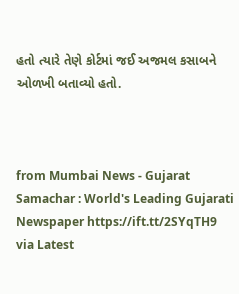હતો ત્યારે તેણે કોર્ટમાં જઈ અજમલ કસાબને ઓળખી બતાવ્યો હતો.



from Mumbai News - Gujarat Samachar : World's Leading Gujarati Newspaper https://ift.tt/2SYqTH9
via Latest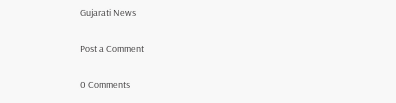Gujarati News

Post a Comment

0 Comments